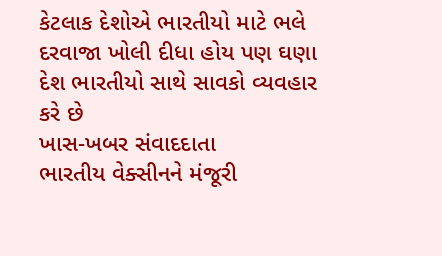કેટલાક દેશોએ ભારતીયો માટે ભલે દરવાજા ખોલી દીધા હોય પણ ઘણા દેશ ભારતીયો સાથે સાવકો વ્યવહાર કરે છે
ખાસ-ખબર સંવાદદાતા
ભારતીય વેક્સીનને મંજૂરી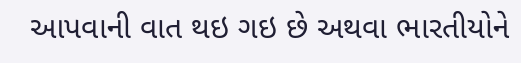આપવાની વાત થઇ ગઇ છે અથવા ભારતીયોને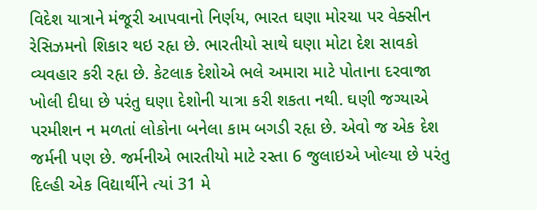વિદેશ યાત્રાને મંજૂરી આપવાનો નિર્ણય, ભારત ઘણા મોરચા પર વેક્સીન રેસિઝમનો શિકાર થઇ રહૃા છે. ભારતીયો સાથે ઘણા મોટા દેશ સાવકો વ્યવહાર કરી રહૃા છે. કેટલાક દેશોએ ભલે અમારા માટે પોતાના દરવાજા ખોલી દીધા છે પરંતુ ઘણા દેશોની યાત્રા કરી શકતા નથી. ઘણી જગ્યાએ પરમીશન ન મળતાં લોકોના બનેલા કામ બગડી રહૃા છે. એવો જ એક દેશ જર્મની પણ છે. જર્મનીએ ભારતીયો માટે રસ્તા 6 જુલાઇએ ખોલ્યા છે પરંતુ દિલ્હી એક વિદ્યાર્થીને ત્યાં 31 મે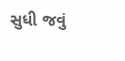સુધી જવું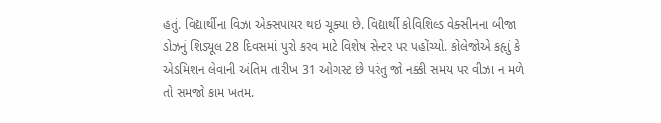હતું. વિદ્યાર્થીના વિઝા એક્સપાયર થઇ ચૂક્યા છે. વિદ્યાર્થી કોવિશિલ્ડ વેક્સીનના બીજા ડોઝનું શિડ્યૂલ 28 દિવસમાં પુરો કરવ માટે વિશેષ સેન્ટર પર પહોંચ્યો. કોલેજોએ કહૃાું કે એડમિશન લેવાની અંતિમ તારીખ 31 ઓગસ્ટ છે પરંતુ જો નક્કી સમય પર વીઝા ન મળે તો સમજો કામ ખતમ.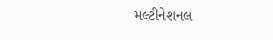મલ્ટીનેશનલ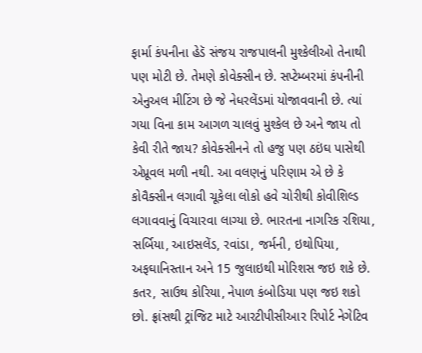ફાર્મા કંપનીના હેડૅ સંજય રાજપાલની મુશ્કેલીઓ તેનાથી પણ મોટી છે. તેમણે કોવેક્સીન છે. સપ્ટેમ્બરમાં કંપનીની એનુઅલ મીટિંગ છે જે નેધરલેંડમાં યોજાવવાની છે. ત્યાં ગયા વિના કામ આગળ ચાલવું મુશ્કેલ છે અને જાય તો કેવી રીતે જાય? કોવેક્સીનને તો હજુ પણ ઠઇંઘ પાસેથી એપ્રૂવલ મળી નથી. આ વલણનું પરિણામ એ છે કે કોવૈક્સીન લગાવી ચૂકેલા લોકો હવે ચોરીથી કોવીશિલ્ડ લગાવવાનું વિચારવા લાગ્યા છે. ભારતના નાગરિક રશિયા, સર્બિયા, આઇસલેંડ, રવાંડા, જર્મની, ઇથોપિયા, અફઘાનિસ્તાન અને 15 જુલાઇથી મોરિશસ જઇ શકે છે. કતર, સાઉથ કોરિયા, નેપાળ કંબોડિયા પણ જઇ શકો છો. ફ્રાંસથી ટ્રાંજિટ માટે આરટીપીસીઆર રિપોર્ટ નેગેટિવ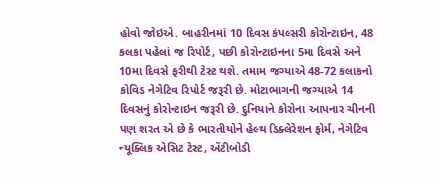હોવો જોઇએ. બાહરીનમાં 10 દિવસ કંપલ્સરી કોરોન્ટાઇન, 48 કલકા પહેલાં જ રિપોર્ટ, પછી કોરોન્ટાઇનના 5મા દિવસે અને 10મા દિવસે ફરીથી ટેસ્ટ થશે. તમામ જગ્યાએ 48-72 કલાકનો કોવિડ નેગેટિવ રિપોર્ટ જરૂરી છે. મોટાભાગની જગ્યાએ 14 દિવસનું કોરોન્ટાઇન જરૂરી છે. દુનિયાને કોરોના આપનાર ચીનની પણ શરત એ છે કે ભારતીયોને હેલ્થ ડિક્લેરેશન ફોર્મ, નેગેટિવ ન્યૂક્લિક એસિટ ટેસ્ટ, એંટીબોડી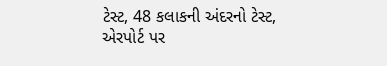ટેસ્ટ, 48 કલાકની અંદરનો ટેસ્ટ, એરપોર્ટ પર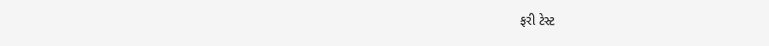ફરી ટેસ્ટ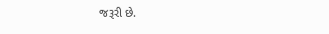જરૂરી છે.